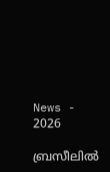News - 2026

ബ്രസീലില്‍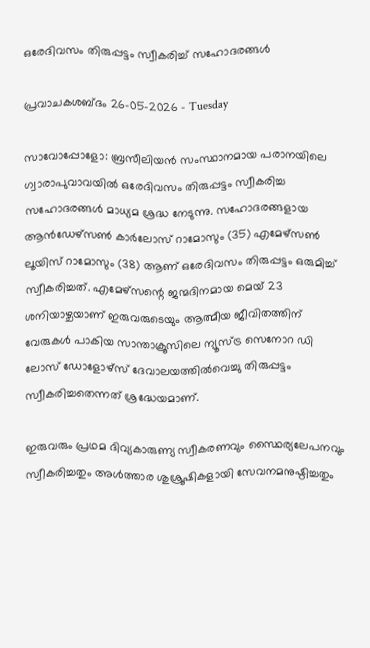ഒരേദിവസം തിരുപ്പട്ടം സ്വീകരിച്ച് സഹോദരങ്ങള്‍

പ്രവാചകശബ്ദം 26-05-2026 - Tuesday

സാവോപ്പോളോ: ബ്രസീലിയന്‍ സംസ്ഥാനമായ പരാനയിലെ ഗ്വാരാപുവാവയിൽ ഒരേദിവസം തിരുപ്പട്ടം സ്വീകരിച്ച സഹോദരങ്ങള്‍ മാധ്യമ ശ്രദ്ധ നേടുന്നു. സഹോദരങ്ങളായ ആൻഡേഴ്‌സൺ കാർലോസ് റാമോസും (35) എമേഴ്‌സൺ ലൂയിസ് റാമോസും (38) ആണ് ഒരേദിവസം തിരുപ്പട്ടം ഒരുമിച്ച് സ്വീകരിച്ചത്. എമേഴ്‌സന്റെ ജന്മദിനമായ മെയ് 23 ശനിയാഴ്ചയാണ് ഇരുവരുടെയും ആത്മീയ ജീവിതത്തിന് വേരുകള്‍ പാകിയ സാന്താക്രൂസിലെ ന്യൂസ്ട്ര സെനോറ ഡി ലോസ് ഡോളോഴ്സ് ദേവാലയത്തില്‍വെച്ചു തിരുപ്പട്ടം സ്വീകരിച്ചതെന്നത് ശ്രദ്ധേയമാണ്.

ഇരുവരും പ്രഥമ ദിവ്യകാരുണ്യ സ്വീകരണവും സ്ഥൈര്യലേപനവും സ്വീകരിച്ചതും അൾത്താര ശുശ്രൂഷികളായി സേവനമനുഷ്ഠിച്ചതും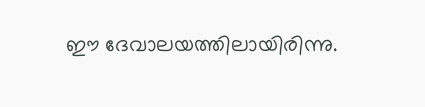ഈ ദേവാലയത്തിലായിരിന്നു.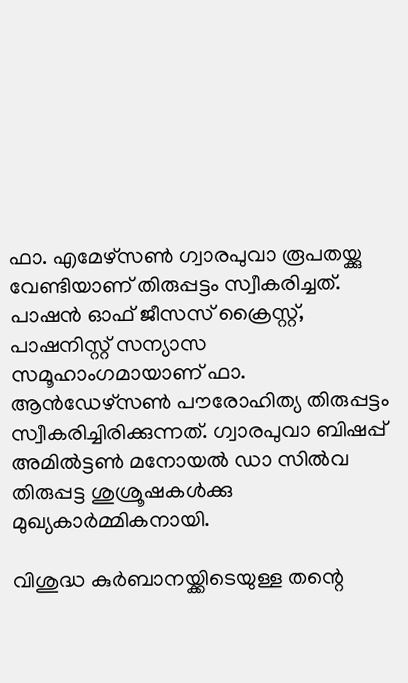ഫാ. എമേഴ്‌സൺ ഗ്വാരപുവാ രൂപതയ്ക്കു വേണ്ടിയാണ് തിരുപ്പട്ടം സ്വീകരിച്ചത്. പാഷൻ ഓഫ് ജീസസ് ക്രൈസ്റ്റ്, പാഷനിസ്റ്റ് സന്യാസ സമൂഹാംഗമായാണ് ഫാ. ആൻഡേഴ്‌സൺ പൗരോഹിത്യ തിരുപ്പട്ടം സ്വീകരിച്ചിരിക്കുന്നത്. ഗ്വാരപുവാ ബിഷപ്പ് അമിൽട്ടൺ മനോയൽ ഡാ സിൽവ തിരുപ്പട്ട ശുശ്രൂഷകള്‍ക്കു മുഖ്യകാര്‍മ്മികനായി.

വിശുദ്ധ കുർബാനയ്ക്കിടെയുള്ള തന്റെ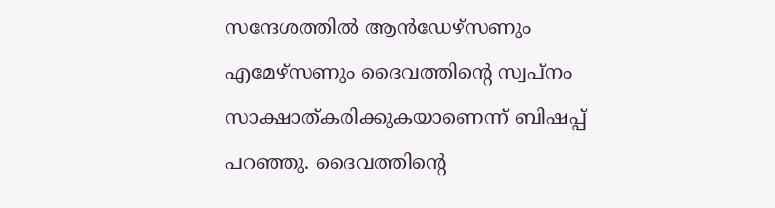സന്ദേശത്തില്‍ ആൻഡേഴ്‌സണും എമേഴ്‌സണും ദൈവത്തിന്റെ സ്വപ്നം സാക്ഷാത്കരിക്കുകയാണെന്ന് ബിഷപ്പ് പറഞ്ഞു. ദൈവത്തിന്റെ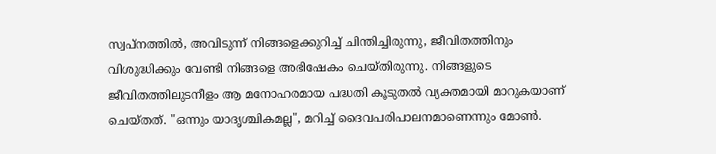സ്വപ്നത്തിൽ, അവിടുന്ന് നിങ്ങളെക്കുറിച്ച് ചിന്തിച്ചിരുന്നു, ജീവിതത്തിനും വിശുദ്ധിക്കും വേണ്ടി നിങ്ങളെ അഭിഷേകം ചെയ്തിരുന്നു. നിങ്ങളുടെ ജീവിതത്തിലുടനീളം ആ മനോഹരമായ പദ്ധതി കൂടുതൽ വ്യക്തമായി മാറുകയാണ് ചെയ്തത്. "ഒന്നും യാദൃശ്ചികമല്ല", മറിച്ച് ദൈവപരിപാലനമാണെന്നും മോൺ.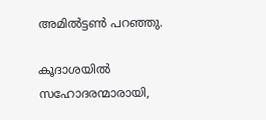അമിൽട്ടൺ പറഞ്ഞു.

കൂദാശയിൽ സഹോദരന്മാരായി,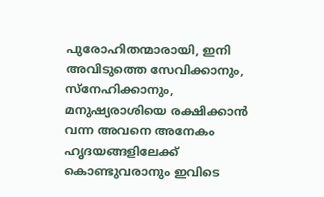പുരോഹിതന്മാരായി, ഇനി അവിടുത്തെ സേവിക്കാനും, സ്നേഹിക്കാനും, മനുഷ്യരാശിയെ രക്ഷിക്കാൻ വന്ന അവനെ അനേകം ഹൃദയങ്ങളിലേക്ക് കൊണ്ടുവരാനും ഇവിടെ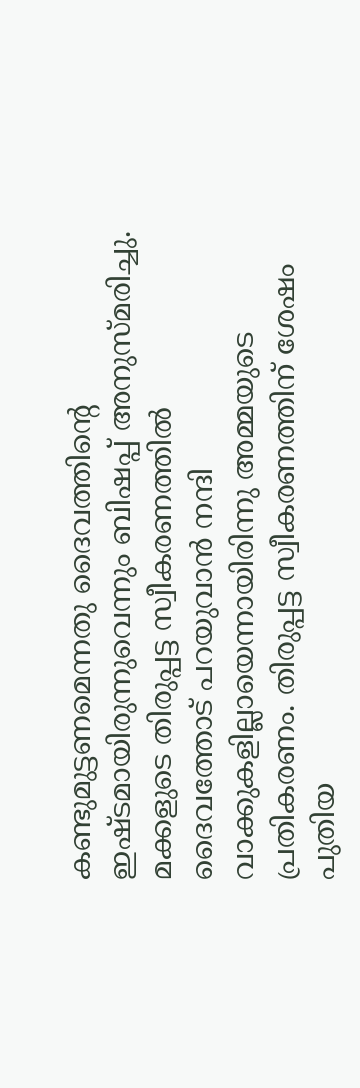കണ്ടുമുട്ടണമെന്നതു ദൈവത്തിന്റെ ഇഷ്ടമായിരുന്നുവെന്നും ബിഷപ്പ് അനുസ്മരിച്ചു. മക്കളുടെ തിരുപ്പട്ട സ്വീകരണത്തില്‍ ദൈവത്തോട് പറയുവാന്‍ നന്ദി വാക്കുകളില്ലായെന്നായിരിന്നു അമ്മയുടെ പ്രതികരണം. തിരുപ്പട്ട സ്വീകരണത്തിന് ശേഷം പുതിയ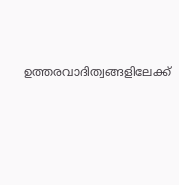ഉത്തരവാദിത്വങ്ങളിലേക്ക്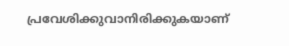പ്രവേശിക്കുവാനിരിക്കുകയാണ്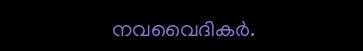നവവൈദികര്‍.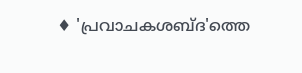♦ 'പ്രവാചകശബ്‌ദ'ത്തെ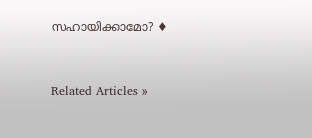സഹായിക്കാമോ? ♦


Related Articles »